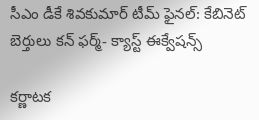సీఎం డీకే శివకుమార్ టీమ్ ఫైనల్: కేబినెట్ బెర్తులు కన్ ఫర్మ్- క్యాస్ట్ ఈక్వేషన్స్

కర్ణాటక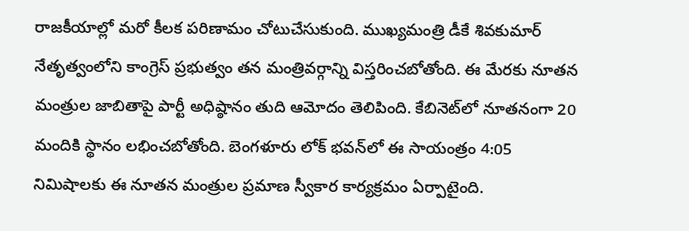రాజకీయాల్లో మరో కీలక పరిణామం చోటుచేసుకుంది. ముఖ్యమంత్రి డీకే శివకుమార్ నేతృత్వంలోని కాంగ్రెస్ ప్రభుత్వం తన మంత్రివర్గాన్ని విస్తరించబోతోంది. ఈ మేరకు నూతన మంత్రుల జాబితాపై పార్టీ అధిష్ఠానం తుది ఆమోదం తెలిపింది. కేబినెట్‌లో నూతనంగా 20 మందికి స్థానం లభించబోతోంది. బెంగళూరు లోక్ భవన్‌లో ఈ సాయంత్రం 4:05 నిమిషాలకు ఈ నూతన మంత్రుల ప్రమాణ స్వీకార కార్యక్రమం ఏర్పాటైంది.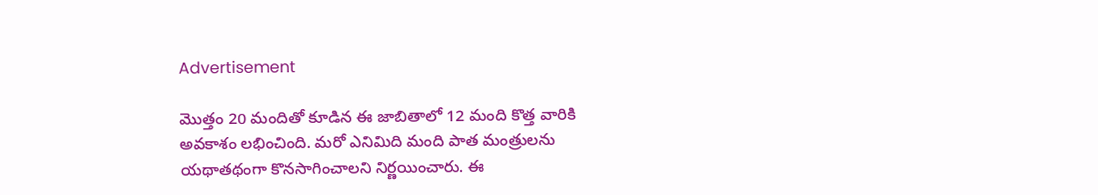Advertisement

మొత్తం 20 మందితో కూడిన ఈ జాబితాలో 12 మంది కొత్త వారికి అవకాశం లభించింది. మరో ఎనిమిది మంది పాత మంత్రులను యథాతథంగా కొనసాగించాలని నిర్ణయించారు. ఈ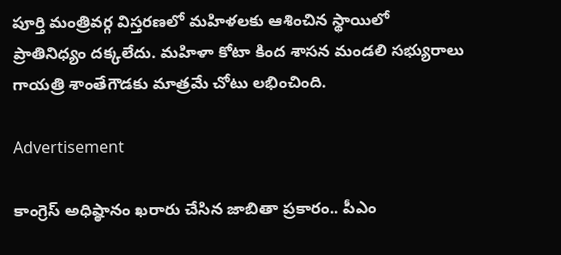పూర్తి మంత్రివర్గ విస్తరణలో మహిళలకు ఆశించిన స్థాయిలో ప్రాతినిధ్యం దక్కలేదు. మహిళా కోటా కింద శాసన మండలి సభ్యురాలు గాయత్రి శాంతేగౌడకు మాత్రమే చోటు లభించింది.

Advertisement

కాంగ్రెస్ అధిష్ఠానం ఖరారు చేసిన జాబితా ప్రకారం.. పీఎం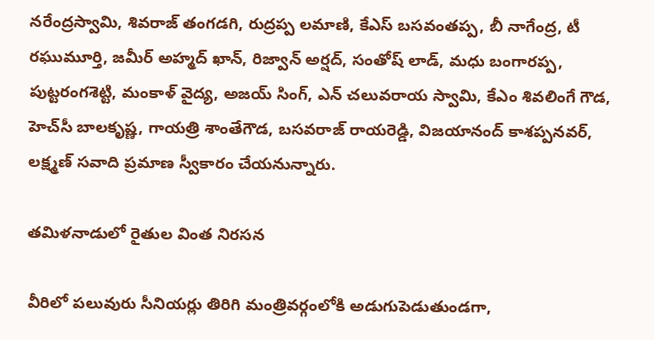నరేంద్రస్వామి, శివరాజ్ తంగడగి, రుద్రప్ప లమాణి, కేఎస్ బసవంతప్ప, బీ నాగేంద్ర, టీ రఘుమూర్తి, జమీర్ అహ్మద్ ఖాన్, రిజ్వాన్ అర్షద్, సంతోష్ లాడ్, మధు బంగారప్ప, పుట్టరంగశెట్టి, మంకాళ్ వైద్య, అజయ్ సింగ్, ఎన్ చలువరాయ స్వామి, కేఎం శివలింగే గౌడ, హెచ్‌సీ బాలకృష్ణ, గాయత్రి శాంతేగౌడ, బసవరాజ్ రాయరెడ్డి, విజయానంద్ కాశప్పనవర్, లక్ష్మణ్ సవాది ప్రమాణ స్వీకారం చేయనున్నారు.

తమిళనాడులో రైతుల వింత నిరసన

వీరిలో పలువురు సీనియర్లు తిరిగి మంత్రివర్గంలోకి అడుగుపెడుతుండగా,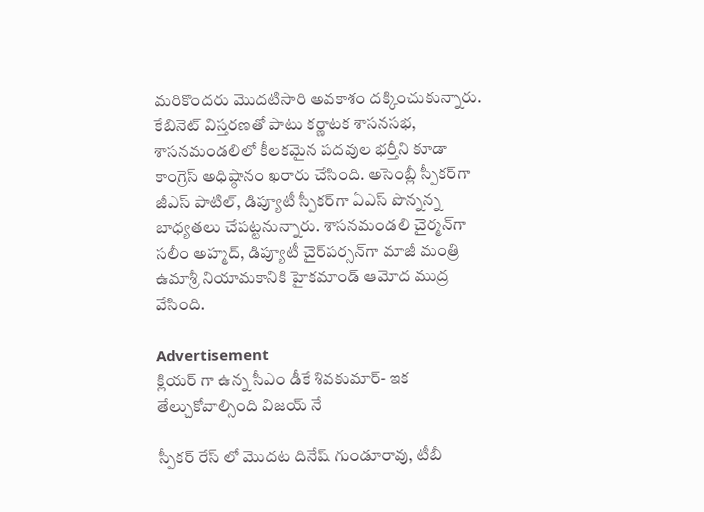మరికొందరు మొదటిసారి అవకాశం దక్కించుకున్నారు. కేబినెట్ విస్తరణతో పాటు కర్ణాటక శాసనసభ, శాసనమండలిలో కీలకమైన పదవుల భర్తీని కూడా కాంగ్రెస్ అధిష్ఠానం ఖరారు చేసింది. అసెంబ్లీ స్పీకర్‌గా జీఎస్ పాటిల్, డిప్యూటీ స్పీకర్‌గా ఏఎస్ పొన్నన్న బాధ్యతలు చేపట్టనున్నారు. శాసనమండలి చైర్మన్‌గా సలీం అహ్మద్, డిప్యూటీ చైర్‌పర్సన్‌గా మాజీ మంత్రి ఉమాశ్రీ నియామకానికి హైకమాండ్ ఆమోద ముద్ర వేసింది.

Advertisement
క్లియర్ గా ఉన్న సీఎం డీకే శివకుమార్- ఇక తేల్చుకోవాల్సింది విజయ్ నే

స్పీకర్ రేస్ లో మొదట దినేష్ గుండూరావు, టీబీ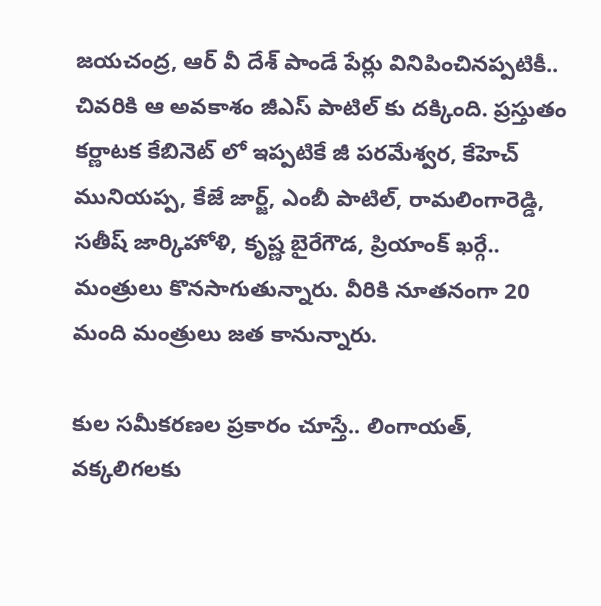జయచంద్ర, ఆర్ వీ దేశ్ పాండే పేర్లు వినిపించినప్పటికీ.. చివరికి ఆ అవకాశం జీఎస్ పాటిల్ కు దక్కింది. ప్రస్తుతం కర్ణాటక కేబినెట్ లో ఇప్పటికే జీ పరమేశ్వర, కేహెచ్ మునియప్ప, కేజే జార్జ్, ఎంబీ పాటిల్, రామలింగారెడ్డి, సతీష్ జార్కిహోళి, కృష్ణ బైరేగౌడ, ప్రియాంక్ ఖర్గే.. మంత్రులు కొనసాగుతున్నారు. వీరికి నూతనంగా 20 మంది మంత్రులు జత కానున్నారు.

కుల సమీకరణల ప్రకారం చూస్తే.. లింగాయత్, వక్కలిగలకు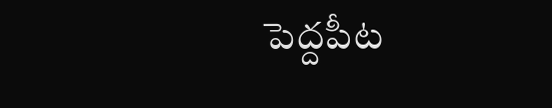పెద్దపీట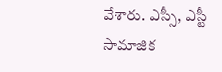వేశారు. ఎస్సీ, ఎస్టీ సామాజిక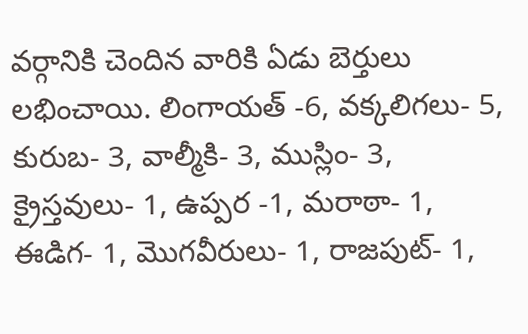వర్గానికి చెందిన వారికి ఏడు బెర్తులు లభించాయి. లింగాయత్‌ -6, వక్కలిగలు- 5, కురుబ- 3, వాల్మీకి- 3, ముస్లిం- 3, క్రైస్తవులు- 1, ఉప్పర -1, మరాఠా- 1, ఈడిగ- 1, మొగవీరులు- 1, రాజపుట్- 1,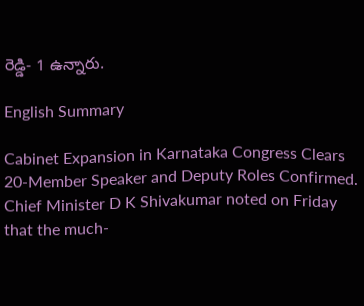రెడ్డి- 1 ఉన్నారు.

English Summary

Cabinet Expansion in Karnataka Congress Clears 20-Member Speaker and Deputy Roles Confirmed. Chief Minister D K Shivakumar noted on Friday that the much-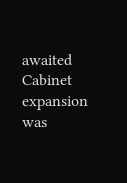awaited Cabinet expansion was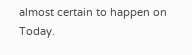almost certain to happen on Today.